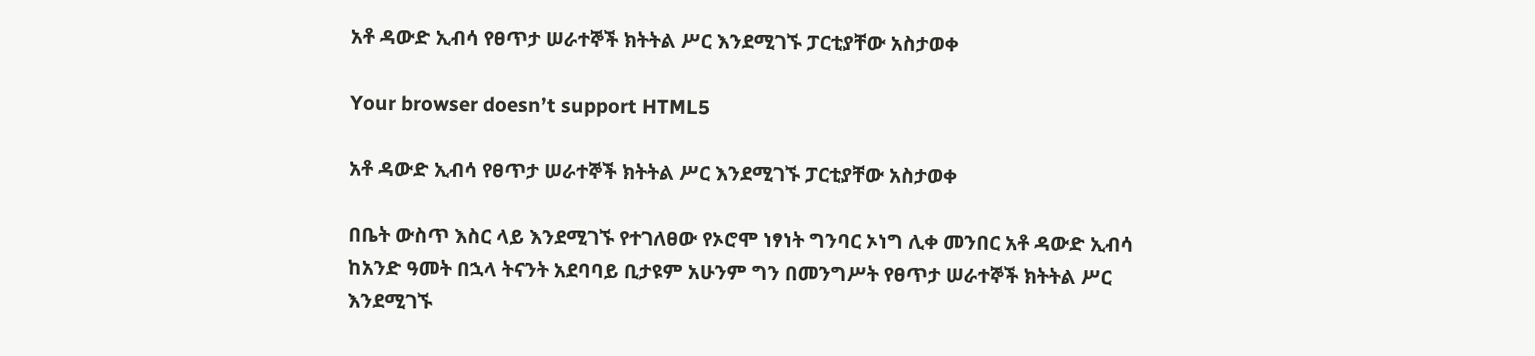አቶ ዳውድ ኢብሳ የፀጥታ ሠራተኞች ክትትል ሥር እንደሚገኙ ፓርቲያቸው አስታወቀ

Your browser doesn’t support HTML5

አቶ ዳውድ ኢብሳ የፀጥታ ሠራተኞች ክትትል ሥር እንደሚገኙ ፓርቲያቸው አስታወቀ

በቤት ውስጥ እስር ላይ እንደሚገኙ የተገለፀው የኦሮሞ ነፃነት ግንባር ኦነግ ሊቀ መንበር አቶ ዳውድ ኢብሳ ከአንድ ዓመት በኋላ ትናንት አደባባይ ቢታዩም አሁንም ግን በመንግሥት የፀጥታ ሠራተኞች ክትትል ሥር እንደሚገኙ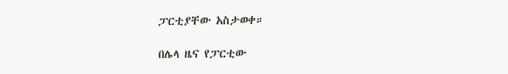ፓርቲያቸው አስታወቀ።

በሌላ ዜና የፓርቲው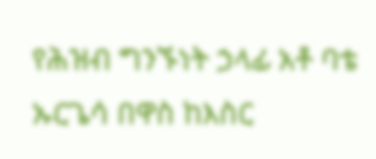የሕዝብ ግንኙነት ኃላፊ አቶ ባቴ ኡርጌሳ በዋስ ከእስር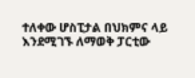ተለቀው ሆስፒታል በህክምና ላይ እንደሚገኙ ለማወቅ ፓርቲው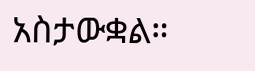አስታውቋል።